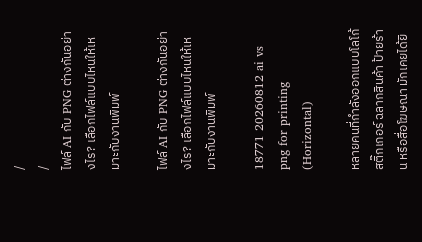/
/
ไฟล์ AI กับ PNG ต่างกันอย่างไร? เลือกไฟล์แบบไหนให้เหมาะกับงานพิมพ์

ไฟล์ AI กับ PNG ต่างกันอย่างไร? เลือกไฟล์แบบไหนให้เหมาะกับงานพิมพ์

18771 20260812 ai vs png for printing (Horizontal)

หลายคนที่กำลังออกแบบโลโก้ สติ๊กเกอร์ ฉลากสินค้า ป้ายร้าน หรือสื่อโฆษณา มักเคยได้ยิ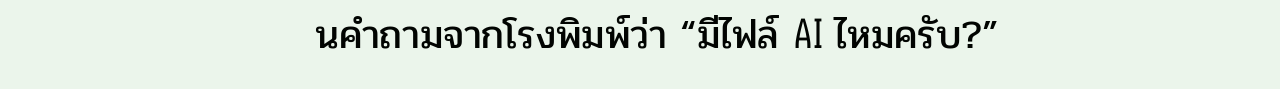นคำถามจากโรงพิมพ์ว่า “มีไฟล์ AI ไหมครับ?”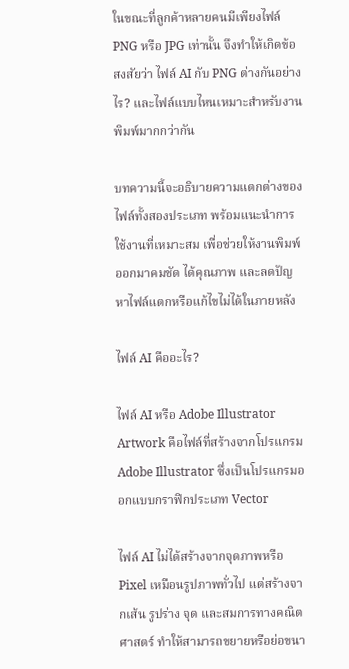ในขณะที่ลูกค้าหลายคนมีเพียงไฟล์ PNG หรือ JPG เท่านั้น จึงทำให้เกิดข้อสงสัยว่า ไฟล์ AI กับ PNG ต่างกันอย่างไร? และไฟล์แบบไหนเหมาะสำหรับงานพิมพ์มากกว่ากัน

บทความนี้จะอธิบายความแตกต่างของไฟล์ทั้งสองประเภท พร้อมแนะนำการใช้งานที่เหมาะสม เพื่อช่วยให้งานพิมพ์ออกมาคมชัด ได้คุณภาพ และลดปัญหาไฟล์แตกหรือแก้ไขไม่ได้ในภายหลัง

ไฟล์ AI คืออะไร?

ไฟล์ AI หรือ Adobe Illustrator Artwork คือไฟล์ที่สร้างจากโปรแกรม Adobe Illustrator ซึ่งเป็นโปรแกรมออกแบบกราฟิกประเภท Vector

ไฟล์ AI ไม่ได้สร้างจากจุดภาพหรือ Pixel เหมือนรูปภาพทั่วไป แต่สร้างจากเส้น รูปร่าง จุด และสมการทางคณิตศาสตร์ ทำให้สามารถขยายหรือย่อขนา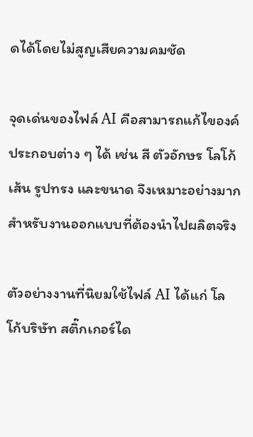ดได้โดยไม่สูญเสียความคมชัด

จุดเด่นของไฟล์ AI คือสามารถแก้ไของค์ประกอบต่าง ๆ ได้ เช่น สี ตัวอักษร โลโก้ เส้น รูปทรง และขนาด จึงเหมาะอย่างมากสำหรับงานออกแบบที่ต้องนำไปผลิตจริง

ตัวอย่างงานที่นิยมใช้ไฟล์ AI ได้แก่ โลโก้บริษัท สติ๊กเกอร์ได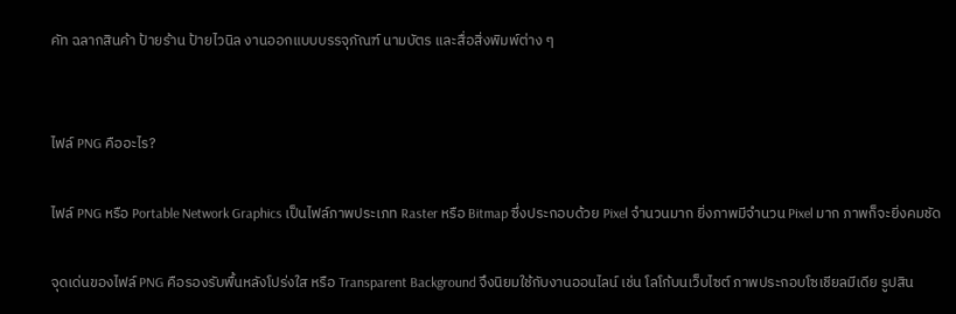คัท ฉลากสินค้า ป้ายร้าน ป้ายไวนิล งานออกแบบบรรจุภัณฑ์ นามบัตร และสื่อสิ่งพิมพ์ต่าง ๆ


ไฟล์ PNG คืออะไร?

ไฟล์ PNG หรือ Portable Network Graphics เป็นไฟล์ภาพประเภท Raster หรือ Bitmap ซึ่งประกอบด้วย Pixel จำนวนมาก ยิ่งภาพมีจำนวน Pixel มาก ภาพก็จะยิ่งคมชัด

จุดเด่นของไฟล์ PNG คือรองรับพื้นหลังโปร่งใส หรือ Transparent Background จึงนิยมใช้กับงานออนไลน์ เช่น โลโก้บนเว็บไซต์ ภาพประกอบโซเชียลมีเดีย รูปสิน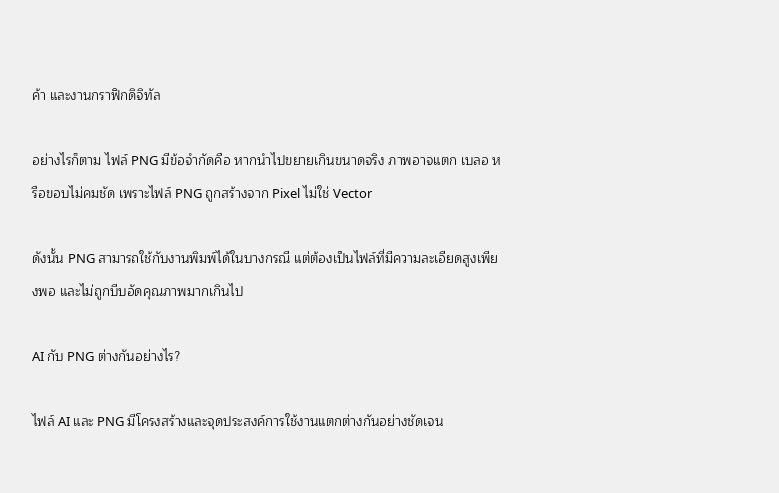ค้า และงานกราฟิกดิจิทัล

อย่างไรก็ตาม ไฟล์ PNG มีข้อจำกัดคือ หากนำไปขยายเกินขนาดจริง ภาพอาจแตก เบลอ หรือขอบไม่คมชัด เพราะไฟล์ PNG ถูกสร้างจาก Pixel ไม่ใช่ Vector

ดังนั้น PNG สามารถใช้กับงานพิมพ์ได้ในบางกรณี แต่ต้องเป็นไฟล์ที่มีความละเอียดสูงเพียงพอ และไม่ถูกบีบอัดคุณภาพมากเกินไป

AI กับ PNG ต่างกันอย่างไร?

ไฟล์ AI และ PNG มีโครงสร้างและจุดประสงค์การใช้งานแตกต่างกันอย่างชัดเจน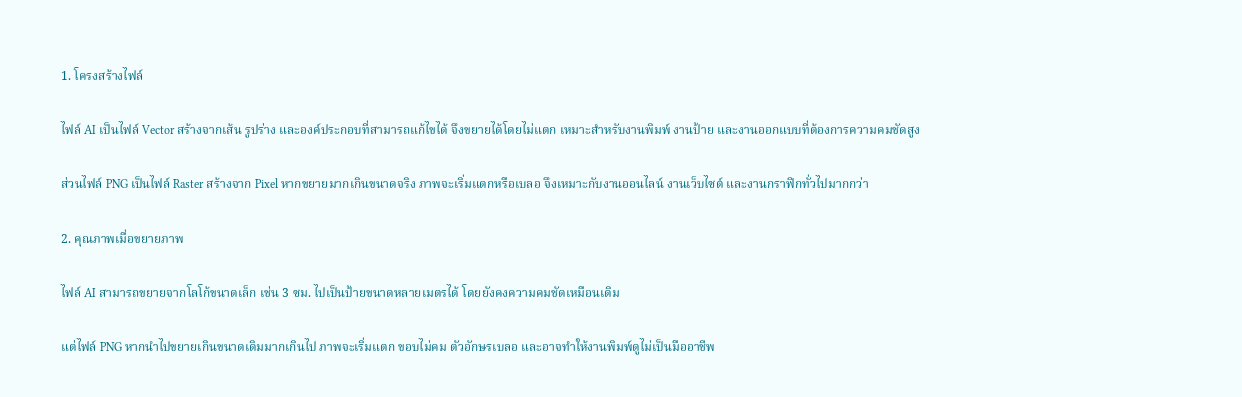1. โครงสร้างไฟล์

ไฟล์ AI เป็นไฟล์ Vector สร้างจากเส้น รูปร่าง และองค์ประกอบที่สามารถแก้ไขได้ จึงขยายได้โดยไม่แตก เหมาะสำหรับงานพิมพ์ งานป้าย และงานออกแบบที่ต้องการความคมชัดสูง

ส่วนไฟล์ PNG เป็นไฟล์ Raster สร้างจาก Pixel หากขยายมากเกินขนาดจริง ภาพจะเริ่มแตกหรือเบลอ จึงเหมาะกับงานออนไลน์ งานเว็บไซต์ และงานกราฟิกทั่วไปมากกว่า

2. คุณภาพเมื่อขยายภาพ

ไฟล์ AI สามารถขยายจากโลโก้ขนาดเล็ก เช่น 3 ซม. ไปเป็นป้ายขนาดหลายเมตรได้ โดยยังคงความคมชัดเหมือนเดิม

แต่ไฟล์ PNG หากนำไปขยายเกินขนาดเดิมมากเกินไป ภาพจะเริ่มแตก ขอบไม่คม ตัวอักษรเบลอ และอาจทำให้งานพิมพ์ดูไม่เป็นมืออาชีพ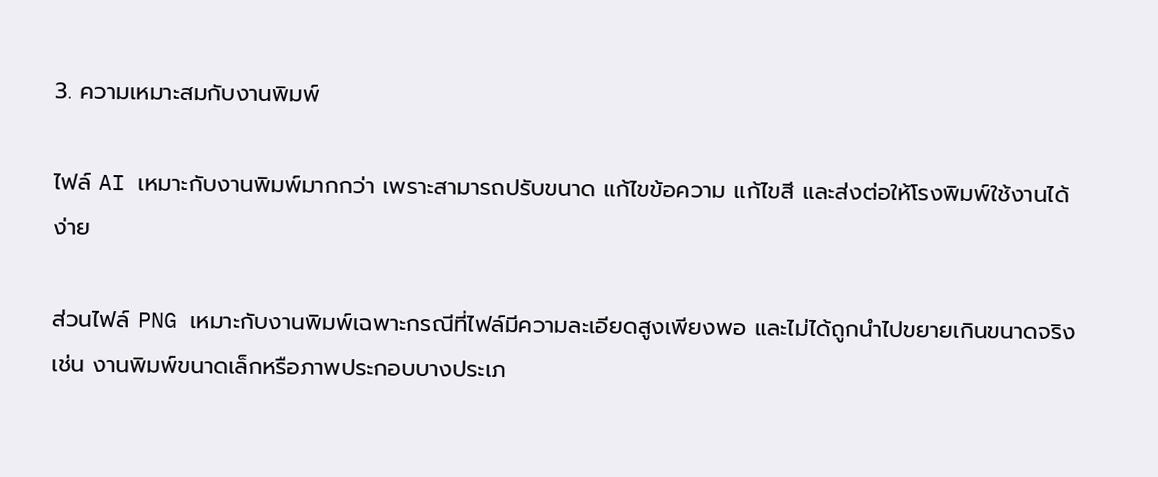3. ความเหมาะสมกับงานพิมพ์

ไฟล์ AI เหมาะกับงานพิมพ์มากกว่า เพราะสามารถปรับขนาด แก้ไขข้อความ แก้ไขสี และส่งต่อให้โรงพิมพ์ใช้งานได้ง่าย

ส่วนไฟล์ PNG เหมาะกับงานพิมพ์เฉพาะกรณีที่ไฟล์มีความละเอียดสูงเพียงพอ และไม่ได้ถูกนำไปขยายเกินขนาดจริง เช่น งานพิมพ์ขนาดเล็กหรือภาพประกอบบางประเภ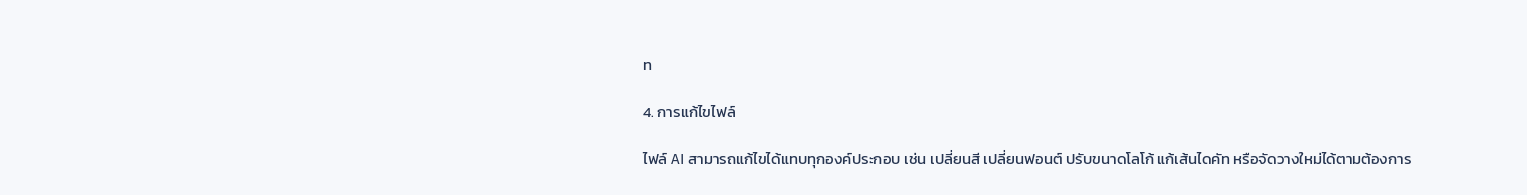ท

4. การแก้ไขไฟล์

ไฟล์ AI สามารถแก้ไขได้แทบทุกองค์ประกอบ เช่น เปลี่ยนสี เปลี่ยนฟอนต์ ปรับขนาดโลโก้ แก้เส้นไดคัท หรือจัดวางใหม่ได้ตามต้องการ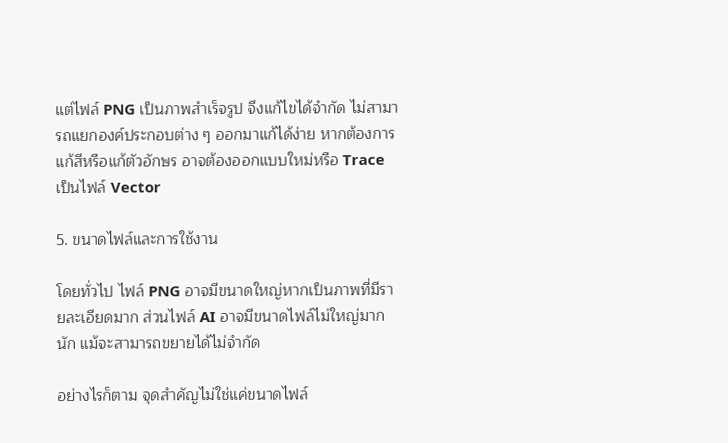แต่ไฟล์ PNG เป็นภาพสำเร็จรูป จึงแก้ไขได้จำกัด ไม่สามารถแยกองค์ประกอบต่าง ๆ ออกมาแก้ได้ง่าย หากต้องการแก้สีหรือแก้ตัวอักษร อาจต้องออกแบบใหม่หรือ Trace เป็นไฟล์ Vector

5. ขนาดไฟล์และการใช้งาน

โดยทั่วไป ไฟล์ PNG อาจมีขนาดใหญ่หากเป็นภาพที่มีรายละเอียดมาก ส่วนไฟล์ AI อาจมีขนาดไฟล์ไม่ใหญ่มากนัก แม้จะสามารถขยายได้ไม่จำกัด

อย่างไรก็ตาม จุดสำคัญไม่ใช่แค่ขนาดไฟล์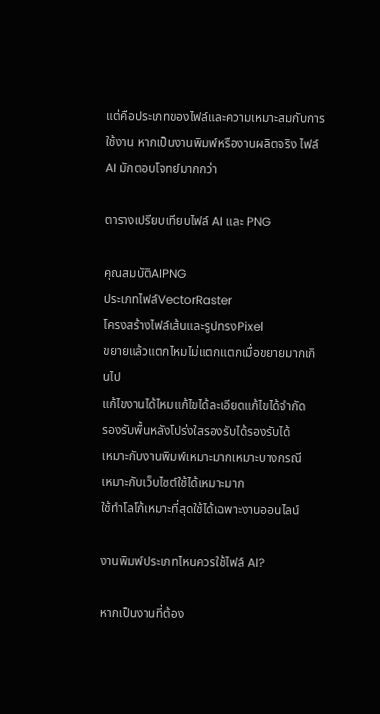แต่คือประเภทของไฟล์และความเหมาะสมกับการใช้งาน หากเป็นงานพิมพ์หรืองานผลิตจริง ไฟล์ AI มักตอบโจทย์มากกว่า

ตารางเปรียบเทียบไฟล์ AI และ PNG

คุณสมบัติAIPNG
ประเภทไฟล์VectorRaster
โครงสร้างไฟล์เส้นและรูปทรงPixel
ขยายแล้วแตกไหมไม่แตกแตกเมื่อขยายมากเกินไป
แก้ไขงานได้ไหมแก้ไขได้ละเอียดแก้ไขได้จำกัด
รองรับพื้นหลังโปร่งใสรองรับได้รองรับได้
เหมาะกับงานพิมพ์เหมาะมากเหมาะบางกรณี
เหมาะกับเว็บไซต์ใช้ได้เหมาะมาก
ใช้ทำโลโก้เหมาะที่สุดใช้ได้เฉพาะงานออนไลน์

งานพิมพ์ประเภทไหนควรใช้ไฟล์ AI?

หากเป็นงานที่ต้อง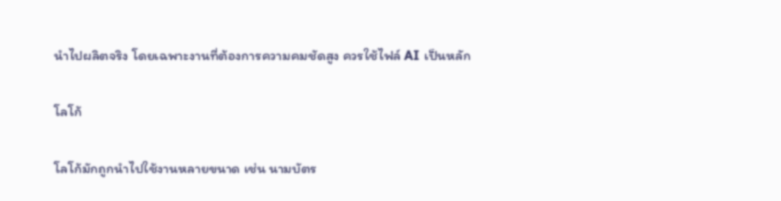นำไปผลิตจริง โดยเฉพาะงานที่ต้องการความคมชัดสูง ควรใช้ไฟล์ AI เป็นหลัก

โลโก้

โลโก้มักถูกนำไปใช้งานหลายขนาด เช่น นามบัตร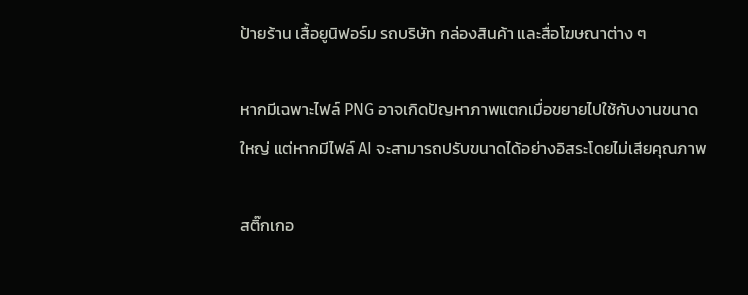ป้ายร้าน เสื้อยูนิฟอร์ม รถบริษัท กล่องสินค้า และสื่อโฆษณาต่าง ๆ

หากมีเฉพาะไฟล์ PNG อาจเกิดปัญหาภาพแตกเมื่อขยายไปใช้กับงานขนาดใหญ่ แต่หากมีไฟล์ AI จะสามารถปรับขนาดได้อย่างอิสระโดยไม่เสียคุณภาพ

สติ๊กเกอ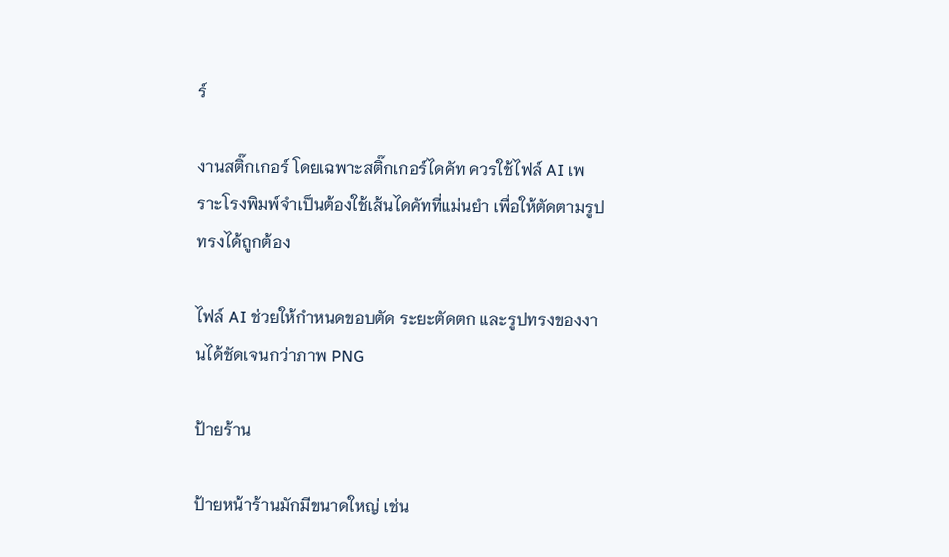ร์

งานสติ๊กเกอร์ โดยเฉพาะสติ๊กเกอร์ไดคัท ควรใช้ไฟล์ AI เพราะโรงพิมพ์จำเป็นต้องใช้เส้นไดคัทที่แม่นยำ เพื่อให้ตัดตามรูปทรงได้ถูกต้อง

ไฟล์ AI ช่วยให้กำหนดขอบตัด ระยะตัดตก และรูปทรงของงานได้ชัดเจนกว่าภาพ PNG

ป้ายร้าน

ป้ายหน้าร้านมักมีขนาดใหญ่ เช่น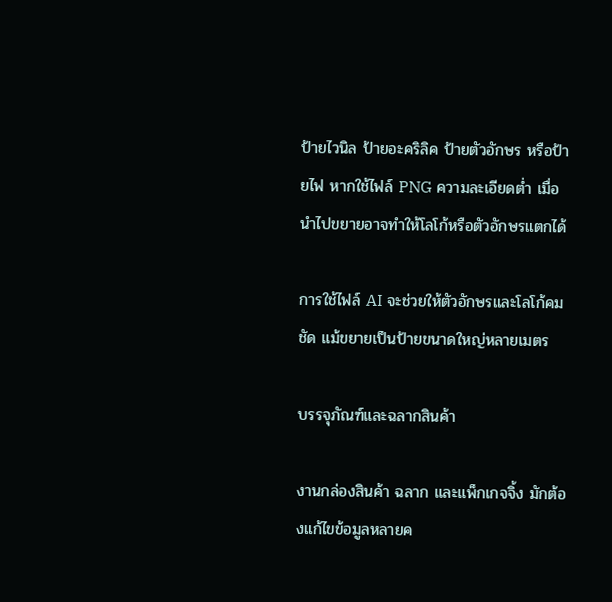ป้ายไวนิล ป้ายอะคริลิค ป้ายตัวอักษร หรือป้ายไฟ หากใช้ไฟล์ PNG ความละเอียดต่ำ เมื่อนำไปขยายอาจทำให้โลโก้หรือตัวอักษรแตกได้

การใช้ไฟล์ AI จะช่วยให้ตัวอักษรและโลโก้คมชัด แม้ขยายเป็นป้ายขนาดใหญ่หลายเมตร

บรรจุภัณฑ์และฉลากสินค้า

งานกล่องสินค้า ฉลาก และแพ็กเกจจิ้ง มักต้องแก้ไขข้อมูลหลายค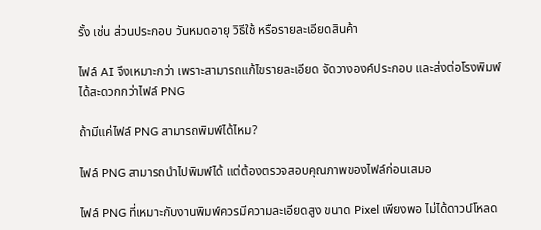รั้ง เช่น ส่วนประกอบ วันหมดอายุ วิธีใช้ หรือรายละเอียดสินค้า

ไฟล์ AI จึงเหมาะกว่า เพราะสามารถแก้ไขรายละเอียด จัดวางองค์ประกอบ และส่งต่อโรงพิมพ์ได้สะดวกกว่าไฟล์ PNG

ถ้ามีแค่ไฟล์ PNG สามารถพิมพ์ได้ไหม?

ไฟล์ PNG สามารถนำไปพิมพ์ได้ แต่ต้องตรวจสอบคุณภาพของไฟล์ก่อนเสมอ

ไฟล์ PNG ที่เหมาะกับงานพิมพ์ควรมีความละเอียดสูง ขนาด Pixel เพียงพอ ไม่ได้ดาวน์โหลด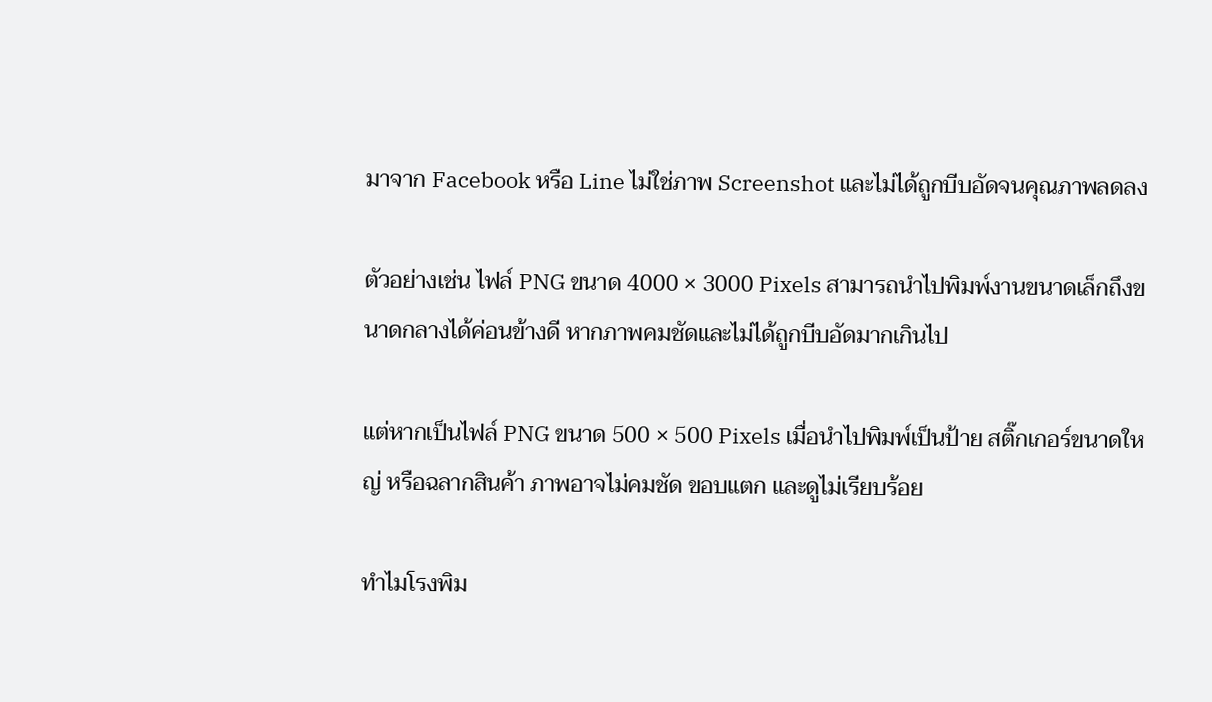มาจาก Facebook หรือ Line ไม่ใช่ภาพ Screenshot และไม่ได้ถูกบีบอัดจนคุณภาพลดลง

ตัวอย่างเช่น ไฟล์ PNG ขนาด 4000 × 3000 Pixels สามารถนำไปพิมพ์งานขนาดเล็กถึงขนาดกลางได้ค่อนข้างดี หากภาพคมชัดและไม่ได้ถูกบีบอัดมากเกินไป

แต่หากเป็นไฟล์ PNG ขนาด 500 × 500 Pixels เมื่อนำไปพิมพ์เป็นป้าย สติ๊กเกอร์ขนาดใหญ่ หรือฉลากสินค้า ภาพอาจไม่คมชัด ขอบแตก และดูไม่เรียบร้อย

ทำไมโรงพิม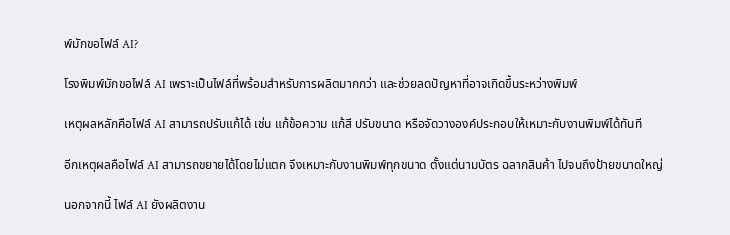พ์มักขอไฟล์ AI?

โรงพิมพ์มักขอไฟล์ AI เพราะเป็นไฟล์ที่พร้อมสำหรับการผลิตมากกว่า และช่วยลดปัญหาที่อาจเกิดขึ้นระหว่างพิมพ์

เหตุผลหลักคือไฟล์ AI สามารถปรับแก้ได้ เช่น แก้ข้อความ แก้สี ปรับขนาด หรือจัดวางองค์ประกอบให้เหมาะกับงานพิมพ์ได้ทันที

อีกเหตุผลคือไฟล์ AI สามารถขยายได้โดยไม่แตก จึงเหมาะกับงานพิมพ์ทุกขนาด ตั้งแต่นามบัตร ฉลากสินค้า ไปจนถึงป้ายขนาดใหญ่

นอกจากนี้ ไฟล์ AI ยังผลิตงาน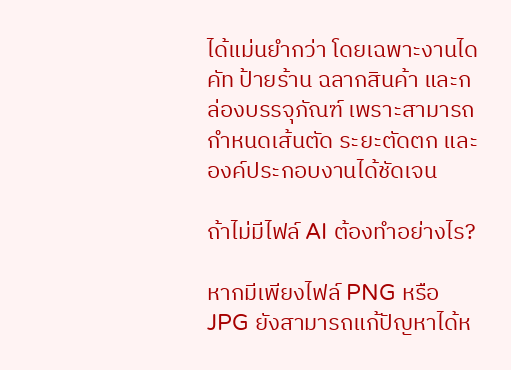ได้แม่นยำกว่า โดยเฉพาะงานไดคัท ป้ายร้าน ฉลากสินค้า และกล่องบรรจุภัณฑ์ เพราะสามารถกำหนดเส้นตัด ระยะตัดตก และองค์ประกอบงานได้ชัดเจน

ถ้าไม่มีไฟล์ AI ต้องทำอย่างไร?

หากมีเพียงไฟล์ PNG หรือ JPG ยังสามารถแก้ปัญหาได้ห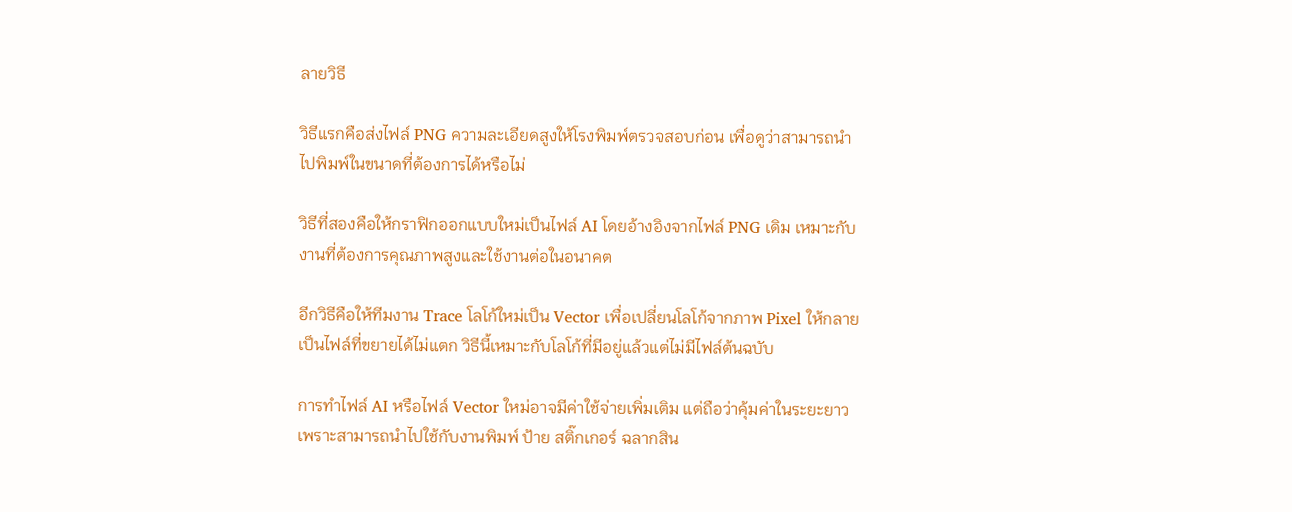ลายวิธี

วิธีแรกคือส่งไฟล์ PNG ความละเอียดสูงให้โรงพิมพ์ตรวจสอบก่อน เพื่อดูว่าสามารถนำไปพิมพ์ในขนาดที่ต้องการได้หรือไม่

วิธีที่สองคือให้กราฟิกออกแบบใหม่เป็นไฟล์ AI โดยอ้างอิงจากไฟล์ PNG เดิม เหมาะกับงานที่ต้องการคุณภาพสูงและใช้งานต่อในอนาคต

อีกวิธีคือให้ทีมงาน Trace โลโก้ใหม่เป็น Vector เพื่อเปลี่ยนโลโก้จากภาพ Pixel ให้กลายเป็นไฟล์ที่ขยายได้ไม่แตก วิธีนี้เหมาะกับโลโก้ที่มีอยู่แล้วแต่ไม่มีไฟล์ต้นฉบับ

การทำไฟล์ AI หรือไฟล์ Vector ใหม่อาจมีค่าใช้จ่ายเพิ่มเติม แต่ถือว่าคุ้มค่าในระยะยาว เพราะสามารถนำไปใช้กับงานพิมพ์ ป้าย สติ๊กเกอร์ ฉลากสิน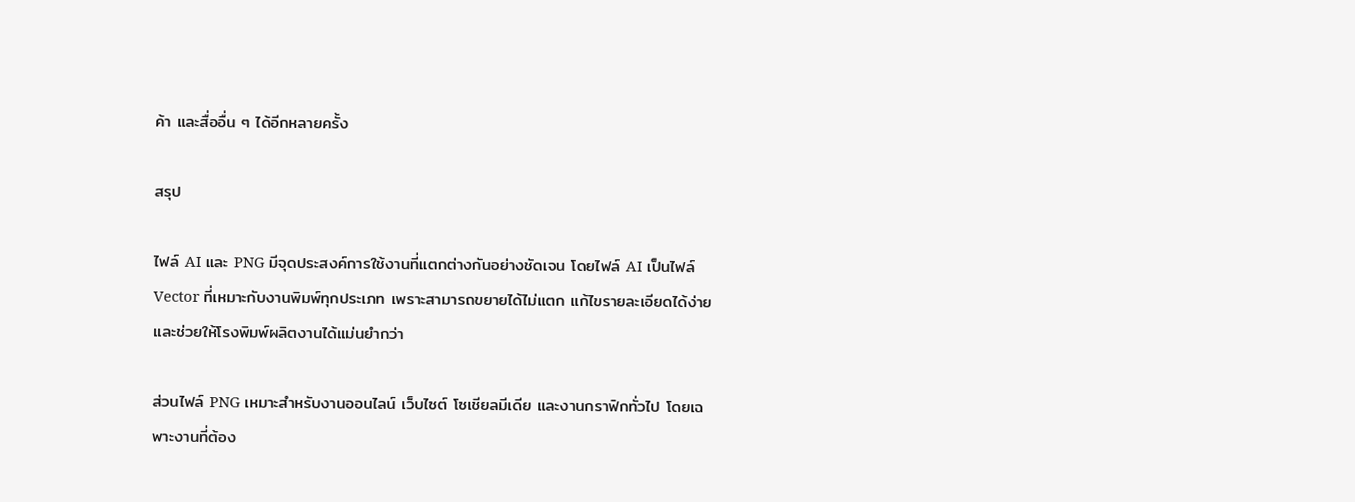ค้า และสื่ออื่น ๆ ได้อีกหลายครั้ง

สรุป

ไฟล์ AI และ PNG มีจุดประสงค์การใช้งานที่แตกต่างกันอย่างชัดเจน โดยไฟล์ AI เป็นไฟล์ Vector ที่เหมาะกับงานพิมพ์ทุกประเภท เพราะสามารถขยายได้ไม่แตก แก้ไขรายละเอียดได้ง่าย และช่วยให้โรงพิมพ์ผลิตงานได้แม่นยำกว่า

ส่วนไฟล์ PNG เหมาะสำหรับงานออนไลน์ เว็บไซต์ โซเชียลมีเดีย และงานกราฟิกทั่วไป โดยเฉพาะงานที่ต้อง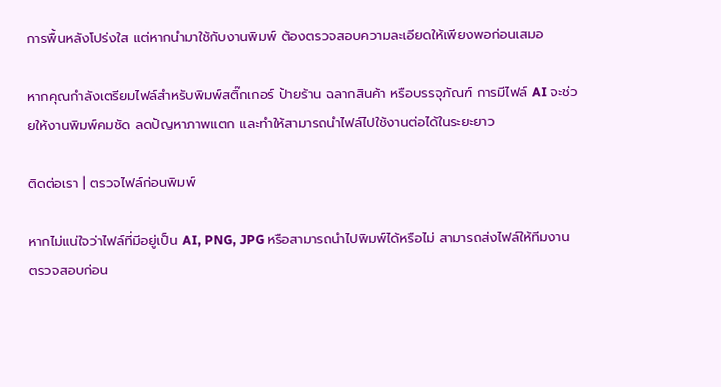การพื้นหลังโปร่งใส แต่หากนำมาใช้กับงานพิมพ์ ต้องตรวจสอบความละเอียดให้เพียงพอก่อนเสมอ

หากคุณกำลังเตรียมไฟล์สำหรับพิมพ์สติ๊กเกอร์ ป้ายร้าน ฉลากสินค้า หรือบรรจุภัณฑ์ การมีไฟล์ AI จะช่วยให้งานพิมพ์คมชัด ลดปัญหาภาพแตก และทำให้สามารถนำไฟล์ไปใช้งานต่อได้ในระยะยาว

ติดต่อเรา | ตรวจไฟล์ก่อนพิมพ์

หากไม่แน่ใจว่าไฟล์ที่มีอยู่เป็น AI, PNG, JPG หรือสามารถนำไปพิมพ์ได้หรือไม่ สามารถส่งไฟล์ให้ทีมงานตรวจสอบก่อน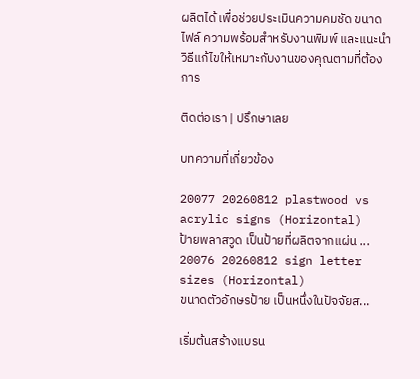ผลิตได้ เพื่อช่วยประเมินความคมชัด ขนาดไฟล์ ความพร้อมสำหรับงานพิมพ์ และแนะนำวิธีแก้ไขให้เหมาะกับงานของคุณตามที่ต้องการ

ติดต่อเรา | ปรึกษาเลย

บทความที่เกี่ยวข้อง

20077 20260812 plastwood vs acrylic signs (Horizontal)
ป้ายพลาสวูด เป็นป้ายที่ผลิตจากแผ่น ...
20076 20260812 sign letter sizes (Horizontal)
ขนาดตัวอักษรป้าย เป็นหนึ่งในปัจจัยส...

เริ่มต้นสร้างแบรน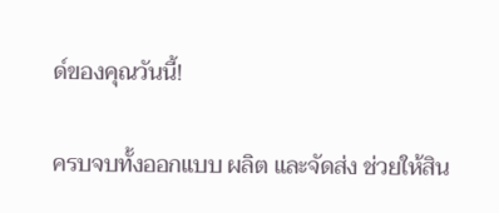ด์ของคุณวันนี้!

ครบจบทั้งออกแบบ ผลิต และจัดส่ง ช่วยให้สิน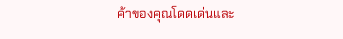ค้าของคุณโดดเด่นและ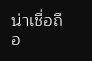น่าเชื่อถือ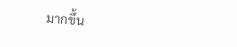มากขึ้น